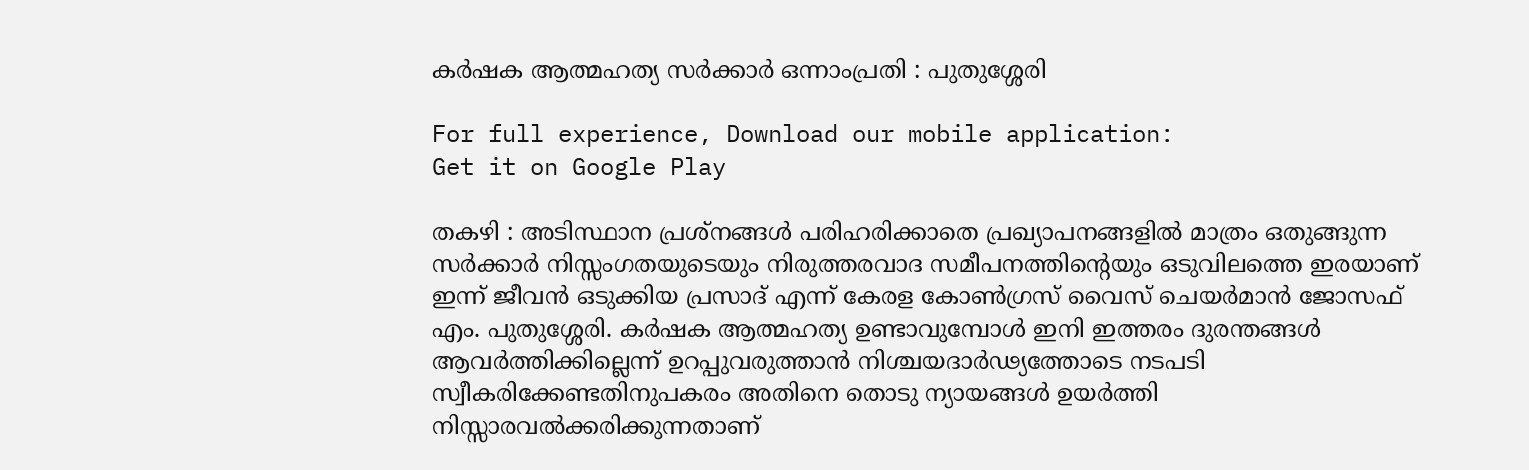കർഷക ആത്മഹത്യ സർക്കാർ ഒന്നാംപ്രതി : പുതുശ്ശേരി

For full experience, Download our mobile application:
Get it on Google Play

തകഴി : അടിസ്ഥാന പ്രശ്നങ്ങൾ പരിഹരിക്കാതെ പ്രഖ്യാപനങ്ങളിൽ മാത്രം ഒതുങ്ങുന്ന സർക്കാർ നിസ്സംഗതയുടെയും നിരുത്തരവാദ സമീപനത്തിന്റെയും ഒടുവിലത്തെ ഇരയാണ് ഇന്ന് ജീവൻ ഒടുക്കിയ പ്രസാദ് എന്ന് കേരള കോൺഗ്രസ് വൈസ് ചെയർമാൻ ജോസഫ് എം. പുതുശ്ശേരി. കർഷക ആത്മഹത്യ ഉണ്ടാവുമ്പോൾ ഇനി ഇത്തരം ദുരന്തങ്ങൾ ആവർത്തിക്കില്ലെന്ന് ഉറപ്പുവരുത്താൻ നിശ്ചയദാർഢ്യത്തോടെ നടപടി സ്വീകരിക്കേണ്ടതിനുപകരം അതിനെ തൊടു ന്യായങ്ങൾ ഉയർത്തി നിസ്സാരവൽക്കരിക്കുന്നതാണ്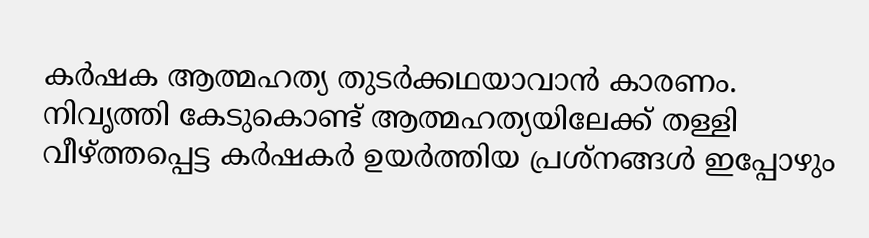കർഷക ആത്മഹത്യ തുടർക്കഥയാവാൻ കാരണം. നിവൃത്തി കേടുകൊണ്ട് ആത്മഹത്യയിലേക്ക് തള്ളി വീഴ്ത്തപ്പെട്ട കർഷകർ ഉയർത്തിയ പ്രശ്നങ്ങൾ ഇപ്പോഴും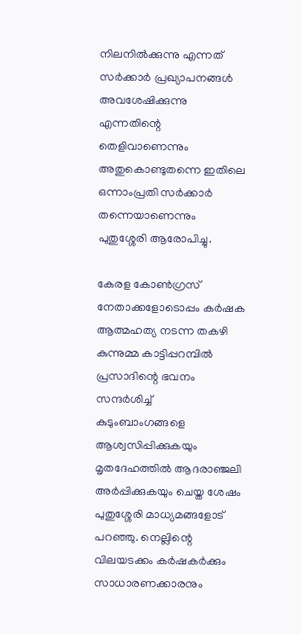നിലനിൽക്കുന്നു എന്നത് സർക്കാർ പ്രഖ്യാപനങ്ങൾ അവശേഷിക്കുന്നു എന്നതിന്റെ തെളിവാണെന്നും അതുകൊണ്ടുതന്നെ ഇതിലെ ഒന്നാംപ്രതി സർക്കാർ തന്നെയാണെന്നും പുതുശ്ശേരി ആരോപിച്ചു.

കേരള കോൺഗ്രസ് നേതാക്കളോടൊപ്പം കർഷക ആത്മഹത്യ നടന്ന തകഴി കുന്നുമ്മ കാട്ടിപ്പറമ്പിൽ പ്രസാദിന്റെ ഭവനം സന്ദർശിച്ച് കുടുംബാംഗങ്ങളെ ആശ്വസിപ്പിക്കുകയും മൃതദേഹത്തിൽ ആദരാഞ്ജലി അർപ്പിക്കുകയും ചെയ്ത ശേഷം പുതുശ്ശേരി മാധ്യമങ്ങളോട് പറഞ്ഞു. നെല്ലിന്റെ വിലയടക്കം കർഷകർക്കും സാധാരണക്കാരനും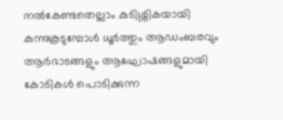നൽകേണ്ടതെല്ലാം കുടിശ്ശികയായി കുന്നുകൂടുമ്പോൾ ധൂർത്തും ആഡംബരവും ആർഭാടങ്ങളും ആഘോഷങ്ങളുമായി കോടികൾ പൊടിക്കുന്ന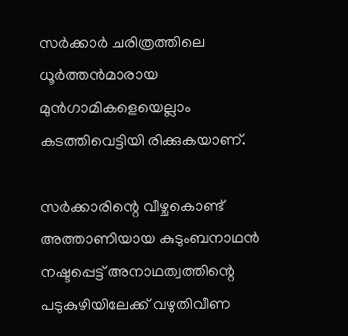സർക്കാർ ചരിത്രത്തിലെ ധൂർത്തൻമാരായ മുൻഗാമികളെയെല്ലാം കടത്തിവെട്ടിയി രിക്കുകയാണ്.

സർക്കാരിന്റെ വീഴ്ചകൊണ്ട് അത്താണിയായ കുടുംബനാഥൻ നഷ്ടപ്പെട്ട് അനാഥത്വത്തിന്റെ പടുകുഴിയിലേക്ക് വഴുതിവീണ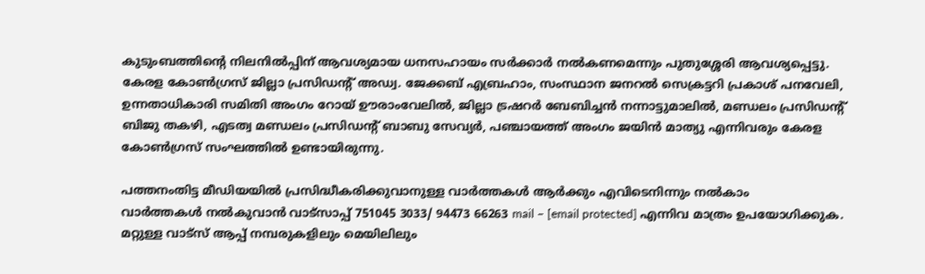കുടുംബത്തിന്റെ നിലനിൽപ്പിന് ആവശ്യമായ ധനസഹായം സർക്കാർ നൽകണമെന്നും പുതുശ്ശേരി ആവശ്യപ്പെട്ടു.
കേരള കോൺഗ്രസ് ജില്ലാ പ്രസിഡന്റ് അഡ്വ. ജേക്കബ് എബ്രഹാം, സംസ്ഥാന ജനറൽ സെക്രട്ടറി പ്രകാശ് പനവേലി, ഉന്നതാധികാരി സമിതി അംഗം റോയ് ഊരാംവേലിൽ, ജില്ലാ ട്രഷറർ ബേബിച്ചൻ നന്നാട്ടുമാലിൽ, മണ്ഡലം പ്രസിഡന്റ് ബിജു തകഴി, എടത്വ മണ്ഡലം പ്രസിഡന്റ് ബാബു സേവ്യർ, പഞ്ചായത്ത് അംഗം ജയിന്‍ മാത്യു എന്നിവരും കേരള കോൺഗ്രസ് സംഘത്തിൽ ഉണ്ടായിരുന്നു.

പത്തനംതിട്ട മീഡിയയില്‍ പ്രസിദ്ധീകരിക്കുവാനുള്ള വാര്‍ത്തകള്‍ ആര്‍ക്കും എവിടെനിന്നും നല്‍കാം
വാര്‍ത്തകള്‍ നല്‍കുവാന്‍ വാട്സാപ്പ് 751045 3033/ 94473 66263 mail – [email protected] എന്നിവ മാത്രം ഉപയോഗിക്കുക. മറ്റുള്ള വാട്സ് ആപ്പ് നമ്പരുകളിലും മെയിലിലും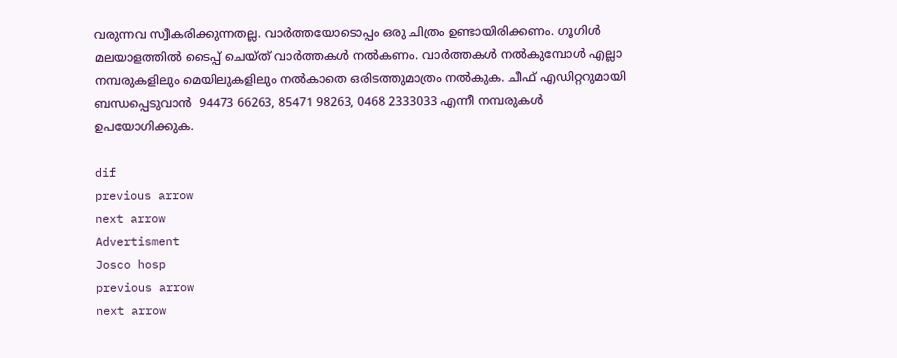വരുന്നവ സ്വീകരിക്കുന്നതല്ല. വാര്‍ത്തയോടൊപ്പം ഒരു ചിത്രം ഉണ്ടായിരിക്കണം. ഗൂഗിള്‍ മലയാളത്തില്‍ ടൈപ്പ് ചെയ്ത് വാര്‍ത്തകള്‍ നല്‍കണം. വാര്‍ത്തകള്‍ നല്‍കുമ്പോള്‍ എല്ലാ നമ്പരുകളിലും മെയിലുകളിലും നല്‍കാതെ ഒരിടത്തുമാത്രം നല്‍കുക. ചീഫ് എഡിറ്ററുമായി ബന്ധപ്പെടുവാന്‍  94473 66263, 85471 98263, 0468 2333033 എന്നീ നമ്പരുകള്‍ ഉപയോഗിക്കുക.

dif
previous arrow
next arrow
Advertisment
Josco hosp
previous arrow
next arrow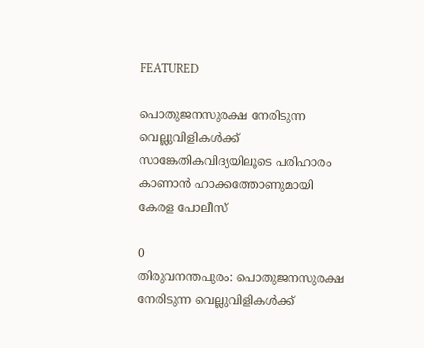FEATURED

പൊതുജനസുരക്ഷ നേരിടുന്ന വെല്ലുവിളികൾക്ക് സാങ്കേതികവിദ്യയിലൂടെ പരിഹാരം കാണാൻ ഹാക്കത്തോണുമായി കേരള പോലീസ്

0
തിരുവനന്തപുരം: പൊതുജനസുരക്ഷ നേരിടുന്ന വെല്ലുവിളികൾക്ക്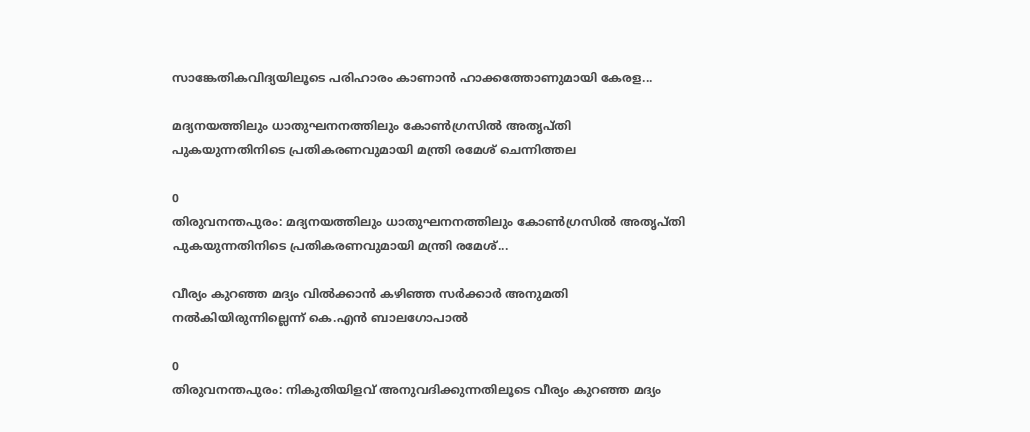സാങ്കേതികവിദ്യയിലൂടെ പരിഹാരം കാണാൻ ഹാക്കത്തോണുമായി കേരള...

മദ്യനയത്തിലും ധാതുഘനനത്തിലും കോൺഗ്രസിൽ അതൃപ്തി പുകയുന്നതിനിടെ പ്രതികരണവുമായി മന്ത്രി രമേശ് ചെന്നിത്തല

0
തിരുവനന്തപുരം: മദ്യനയത്തിലും ധാതുഘനനത്തിലും കോൺഗ്രസിൽ അതൃപ്തി പുകയുന്നതിനിടെ പ്രതികരണവുമായി മന്ത്രി രമേശ്...

വീര്യം കുറഞ്ഞ മദ്യം വിൽക്കാൻ കഴിഞ്ഞ സർക്കാർ അനുമതി നൽകിയിരുന്നില്ലെന്ന് കെ.എൻ ബാലഗോപാൽ

0
തിരുവനന്തപുരം: നികുതിയിളവ് അനുവദിക്കുന്നതിലൂടെ വീര്യം കുറഞ്ഞ മദ്യം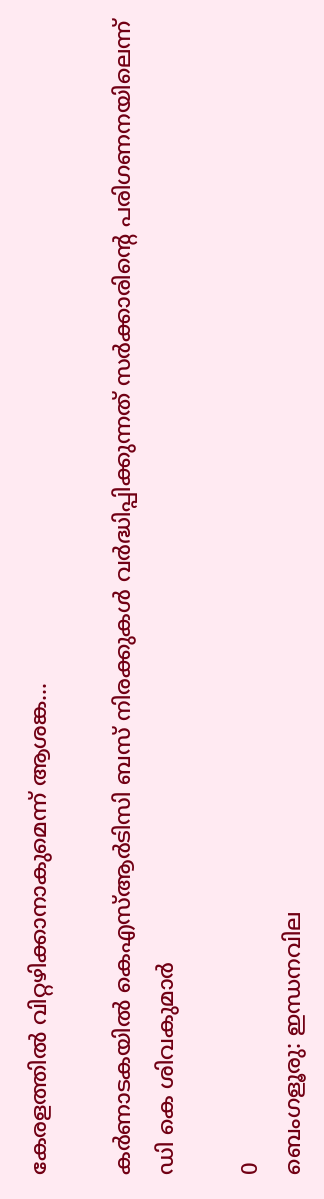കേരളത്തിൽ വിറ്റഴിക്കാനാകുമെന്ന് ആശങ്ക...

കർണാടകയിൽ കെഎസ്ആർടിസി ബസ് നിരക്കുകൾ വർദ്ധിപ്പിക്കുന്നത് സർക്കാരിന്‍റെ പരിഗണനയിലെന്ന് ഡി കെ ശിവകുമാർ

0
ബെംഗളൂരു: ഇന്ധനവില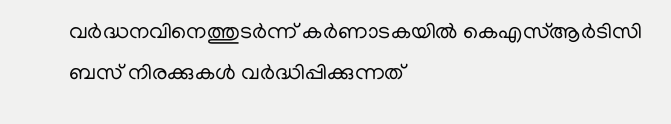വർദ്ധനവിനെത്തുടർന്ന് കർണാടകയിൽ കെഎസ്ആർടിസി ബസ് നിരക്കുകൾ വർദ്ധിപ്പിക്കുന്നത്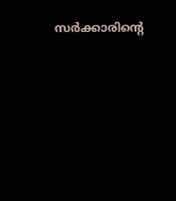സർക്കാരിന്‍റെ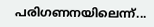പരിഗണനയിലെന്ന്...